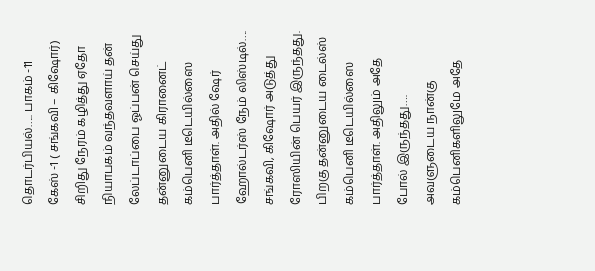தொடர்பியல்….. பாகம் -11
கேஸ் -1 ( சங்கவி – கிஷோர்)
சிறிது நேரம் கழித்து ஏதோ நியாபகம் வந்தவளாய் தன் லேப்டாப்பை ஓப்பன் செய்து தன்னுடைய கிரானைட் கம்பெனி டீடெயில்ஸை பார்த்தாள். அதில் ஷேர் ஹோல்டர்ஸ் நேம் லிஸ்டில்…. சங்கவி, கிஷோர் அடுத்து ரோஸியின் பெயர் இருந்தது. பிறகு தன்னுடைய டைல்ஸ் கம்பெனி டீடெயில்ஸை பார்த்தாள். அதிலும் அதே போல் இருந்தது…. அவளுடைய நான்கு கம்பெனிகளிலுமே அதே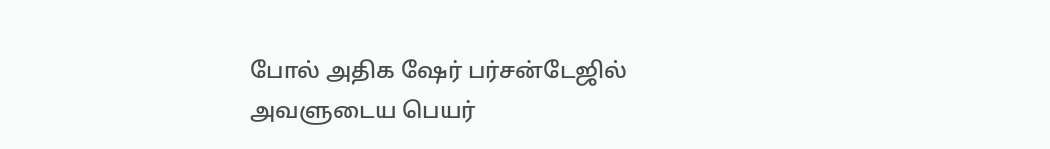போல் அதிக ஷேர் பர்சன்டேஜில் அவளுடைய பெயர்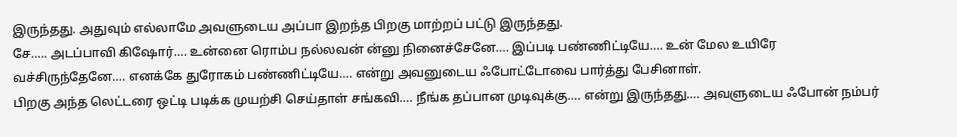இருந்தது. அதுவும் எல்லாமே அவளுடைய அப்பா இறந்த பிறகு மாற்றப் பட்டு இருந்தது.
சே….. அடப்பாவி கிஷோர்…. உன்னை ரொம்ப நல்லவன் ன்னு நினைச்சேனே…. இப்படி பண்ணிட்டியே…. உன் மேல உயிரே வச்சிருந்தேனே…. எனக்கே துரோகம் பண்ணிட்டியே…. என்று அவனுடைய ஃபோட்டோவை பார்த்து பேசினாள்.
பிறகு அந்த லெட்டரை ஒட்டி படிக்க முயற்சி செய்தாள் சங்கவி…. நீங்க தப்பான முடிவுக்கு…. என்று இருந்தது…. அவளுடைய ஃபோன் நம்பர்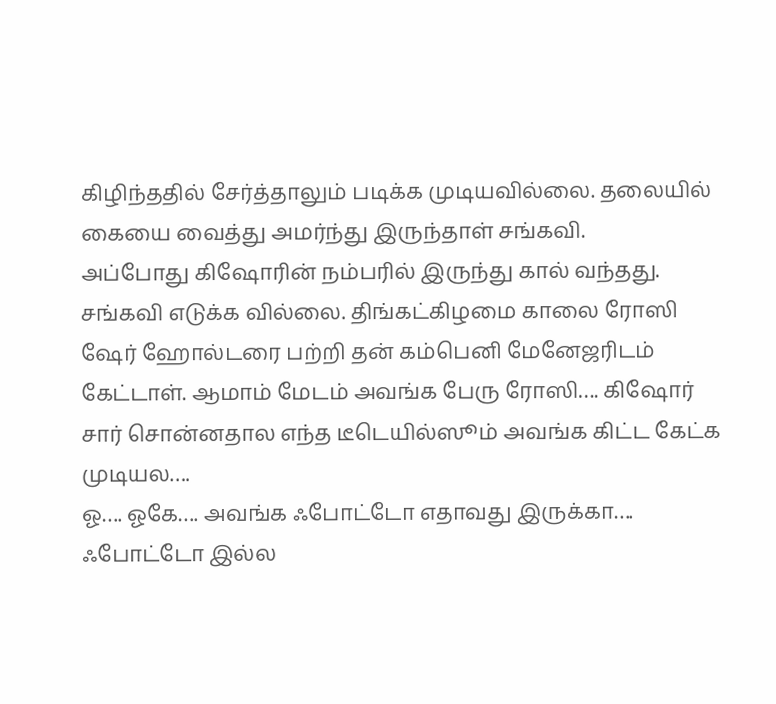கிழிந்ததில் சேர்த்தாலும் படிக்க முடியவில்லை. தலையில் கையை வைத்து அமர்ந்து இருந்தாள் சங்கவி.
அப்போது கிஷோரின் நம்பரில் இருந்து கால் வந்தது. சங்கவி எடுக்க வில்லை. திங்கட்கிழமை காலை ரோஸி ஷேர் ஹோல்டரை பற்றி தன் கம்பெனி மேனேஜரிடம் கேட்டாள். ஆமாம் மேடம் அவங்க பேரு ரோஸி…. கிஷோர் சார் சொன்னதால எந்த டீடெயில்ஸூம் அவங்க கிட்ட கேட்க முடியல….
ஓ…. ஓகே…. அவங்க ஃபோட்டோ எதாவது இருக்கா….
ஃபோட்டோ இல்ல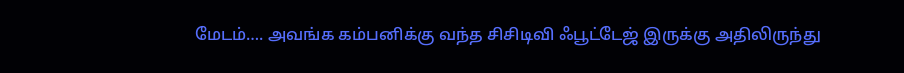மேடம்…. அவங்க கம்பனிக்கு வந்த சிசிடிவி ஃபூட்டேஜ் இருக்கு அதிலிருந்து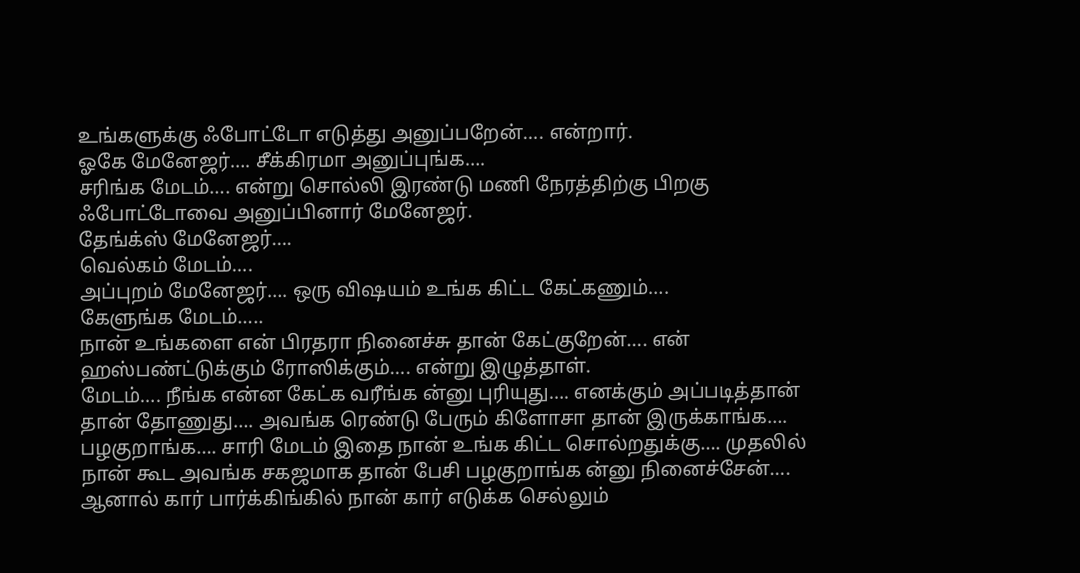உங்களுக்கு ஃபோட்டோ எடுத்து அனுப்பறேன்…. என்றார்.
ஓகே மேனேஜர்…. சீக்கிரமா அனுப்புங்க….
சரிங்க மேடம்…. என்று சொல்லி இரண்டு மணி நேரத்திற்கு பிறகு ஃபோட்டோவை அனுப்பினார் மேனேஜர்.
தேங்க்ஸ் மேனேஜர்….
வெல்கம் மேடம்….
அப்புறம் மேனேஜர்…. ஒரு விஷயம் உங்க கிட்ட கேட்கணும்….
கேளுங்க மேடம்…..
நான் உங்களை என் பிரதரா நினைச்சு தான் கேட்குறேன்…. என் ஹஸ்பண்ட்டுக்கும் ரோஸிக்கும்…. என்று இழுத்தாள்.
மேடம்…. நீங்க என்ன கேட்க வரீங்க ன்னு புரியுது…. எனக்கும் அப்படித்தான் தான் தோணுது…. அவங்க ரெண்டு பேரும் கிளோசா தான் இருக்காங்க…. பழகுறாங்க…. சாரி மேடம் இதை நான் உங்க கிட்ட சொல்றதுக்கு…. முதலில் நான் கூட அவங்க சகஜமாக தான் பேசி பழகுறாங்க ன்னு நினைச்சேன்…. ஆனால் கார் பார்க்கிங்கில் நான் கார் எடுக்க செல்லும்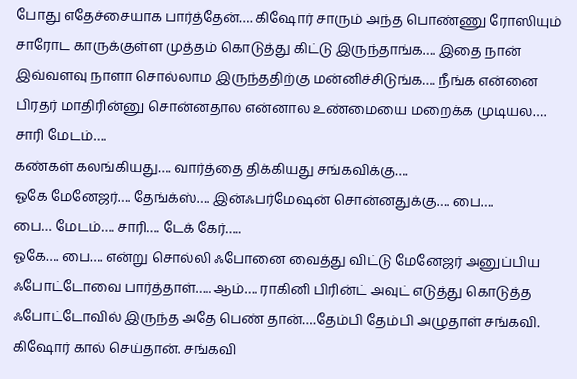போது எதேச்சையாக பார்த்தேன்…. கிஷோர் சாரும் அந்த பொண்ணு ரோஸியும் சாரோட காருக்குள்ள முத்தம் கொடுத்து கிட்டு இருந்தாங்க…. இதை நான் இவ்வளவு நாளா சொல்லாம இருந்ததிற்கு மன்னிச்சிடுங்க…. நீங்க என்னை பிரதர் மாதிரின்னு சொன்னதால என்னால உண்மையை மறைக்க முடியல…. சாரி மேடம்….
கண்கள் கலங்கியது…. வார்த்தை திக்கியது சங்கவிக்கு….
ஓகே மேனேஜர்…. தேங்க்ஸ்…. இன்ஃபர்மேஷன் சொன்னதுக்கு…. பை….
பை… மேடம்…. சாரி…. டேக் கேர்…..
ஓகே…. பை…. என்று சொல்லி ஃபோனை வைத்து விட்டு மேனேஜர் அனுப்பிய ஃபோட்டோவை பார்த்தாள்….. ஆம்…. ராகினி பிரின்ட் அவுட் எடுத்து கொடுத்த ஃபோட்டோவில் இருந்த அதே பெண் தான்….தேம்பி தேம்பி அழுதாள் சங்கவி.
கிஷோர் கால் செய்தான். சங்கவி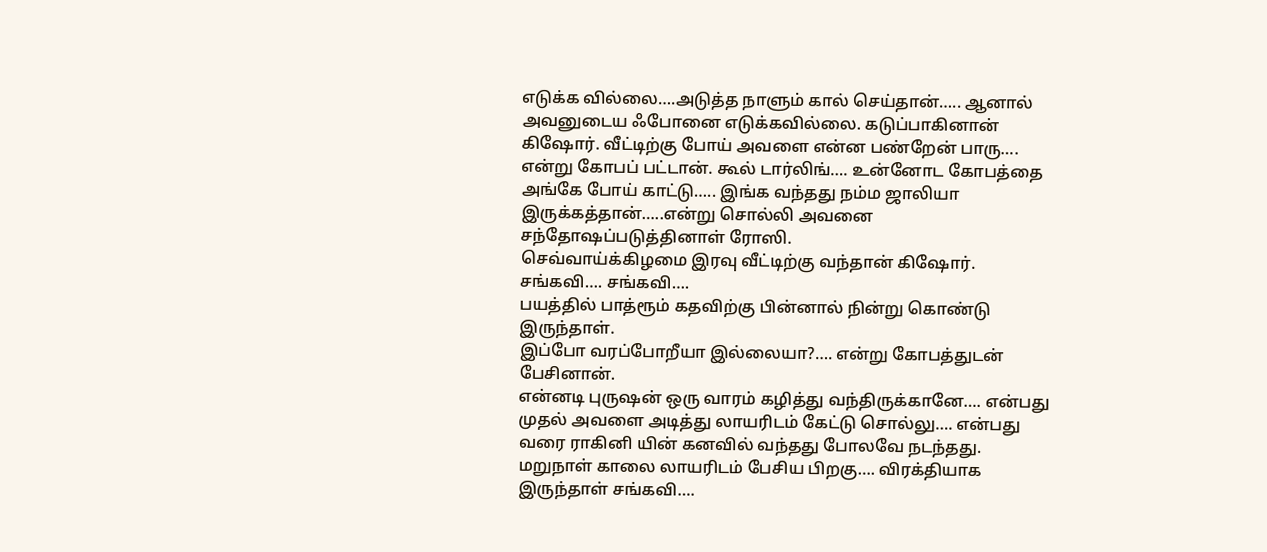எடுக்க வில்லை….அடுத்த நாளும் கால் செய்தான்….. ஆனால் அவனுடைய ஃபோனை எடுக்கவில்லை. கடுப்பாகினான் கிஷோர். வீட்டிற்கு போய் அவளை என்ன பண்றேன் பாரு…. என்று கோபப் பட்டான். கூல் டார்லிங்…. உன்னோட கோபத்தை அங்கே போய் காட்டு….. இங்க வந்தது நம்ம ஜாலியா இருக்கத்தான்…..என்று சொல்லி அவனை சந்தோஷப்படுத்தினாள் ரோஸி.
செவ்வாய்க்கிழமை இரவு வீட்டிற்கு வந்தான் கிஷோர்.
சங்கவி…. சங்கவி….
பயத்தில் பாத்ரூம் கதவிற்கு பின்னால் நின்று கொண்டு இருந்தாள்.
இப்போ வரப்போறீயா இல்லையா?…. என்று கோபத்துடன் பேசினான்.
என்னடி புருஷன் ஒரு வாரம் கழித்து வந்திருக்கானே…. என்பது முதல் அவளை அடித்து லாயரிடம் கேட்டு சொல்லு…. என்பது வரை ராகினி யின் கனவில் வந்தது போலவே நடந்தது.
மறுநாள் காலை லாயரிடம் பேசிய பிறகு…. விரக்தியாக இருந்தாள் சங்கவி….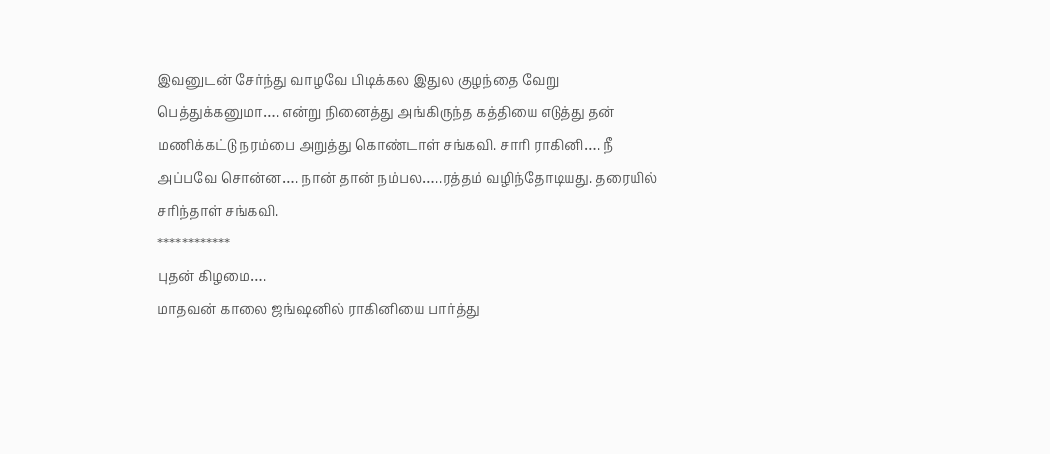இவனுடன் சேர்ந்து வாழவே பிடிக்கல இதுல குழந்தை வேறு பெத்துக்கனுமா…. என்று நினைத்து அங்கிருந்த கத்தியை எடுத்து தன் மணிக்கட்டு நரம்பை அறுத்து கொண்டாள் சங்கவி. சாரி ராகினி…. நீ அப்பவே சொன்ன…. நான் தான் நம்பல…..ரத்தம் வழிந்தோடியது. தரையில் சரிந்தாள் சங்கவி.
************
புதன் கிழமை….
மாதவன் காலை ஜங்ஷனில் ராகினியை பார்த்து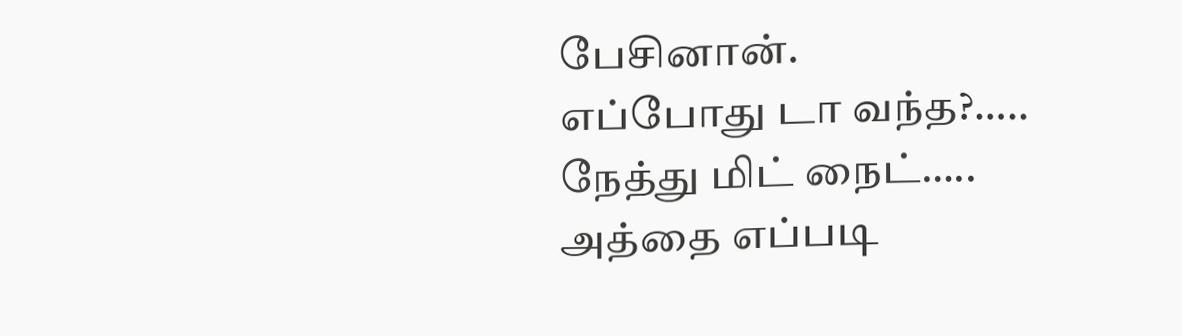பேசினான்.
எப்போது டா வந்த?…..
நேத்து மிட் நைட்…..
அத்தை எப்படி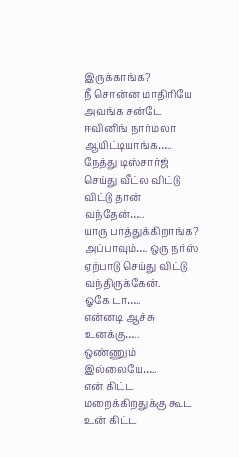இருக்காங்க?
நீ சொன்ன மாதிரியே அவங்க சன்டே ஈவினிங் நார்மலா ஆயிட்டியாங்க….. நேத்து டிஸ்சார்ஜ் செய்து வீட்ல விட்டு விட்டு தான் வந்தேன்…..
யாரு பாத்துக்கிறாங்க?
அப்பாவும்…. ஒரு நர்ஸ் ஏற்பாடு செய்து விட்டு வந்திருக்கேன்.
ஓகே டா…..
என்னடி ஆச்சு உனக்கு…..
ஒண்ணும் இல்லையே…..
என் கிட்ட மறைக்கிறதுக்கு கூட உன் கிட்ட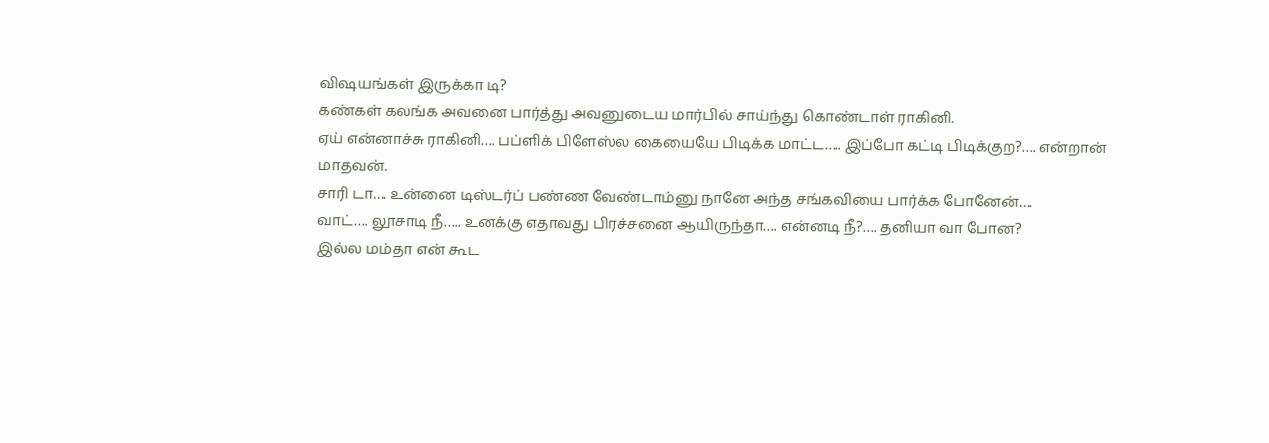விஷயங்கள் இருக்கா டி?
கண்கள் கலங்க அவனை பார்த்து அவனுடைய மார்பில் சாய்ந்து கொண்டாள் ராகினி.
ஏய் என்னாச்சு ராகினி…. பப்ளிக் பிளேஸ்ல கையையே பிடிக்க மாட்ட….. இப்போ கட்டி பிடிக்குற?…. என்றான் மாதவன்.
சாரி டா…. உன்னை டிஸ்டர்ப் பண்ண வேண்டாம்னு நானே அந்த சங்கவியை பார்க்க போனேன்….
வாட்…. லூசாடி நீ….. உனக்கு எதாவது பிரச்சனை ஆயிருந்தா…. என்னடி நீ?…. தனியா வா போன?
இல்ல மம்தா என் கூட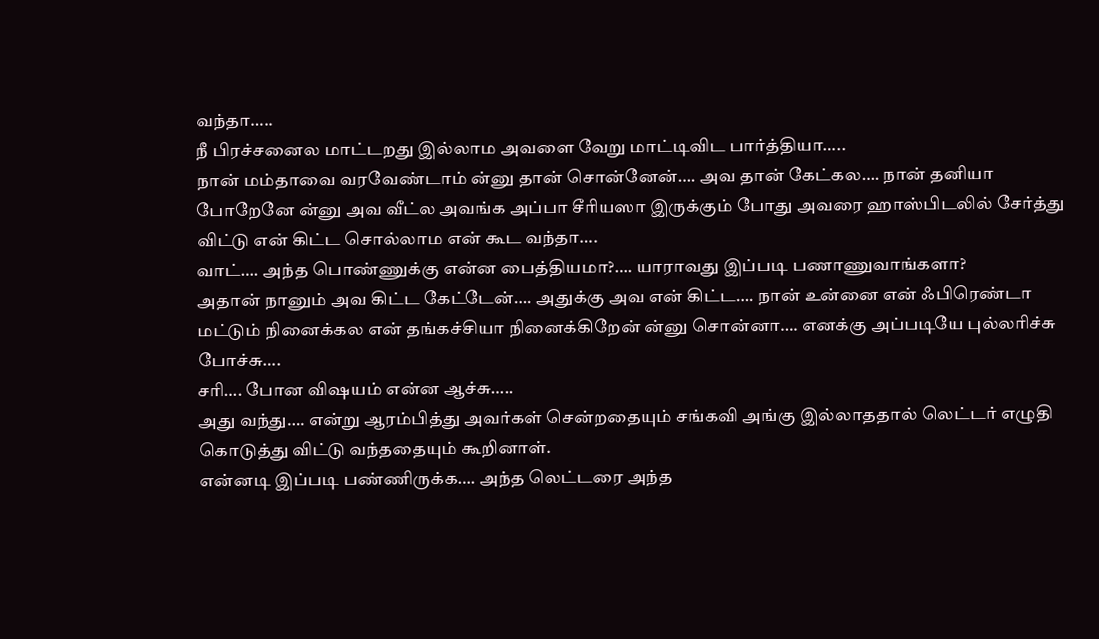வந்தா…..
நீ பிரச்சனைல மாட்டறது இல்லாம அவளை வேறு மாட்டிவிட பார்த்தியா…..
நான் மம்தாவை வரவேண்டாம் ன்னு தான் சொன்னேன்…. அவ தான் கேட்கல…. நான் தனியா போறேனே ன்னு அவ வீட்ல அவங்க அப்பா சீரியஸா இருக்கும் போது அவரை ஹாஸ்பிடலில் சேர்த்து விட்டு என் கிட்ட சொல்லாம என் கூட வந்தா….
வாட்…. அந்த பொண்ணுக்கு என்ன பைத்தியமா?…. யாராவது இப்படி பணாணுவாங்களா?
அதான் நானும் அவ கிட்ட கேட்டேன்…. அதுக்கு அவ என் கிட்ட…. நான் உன்னை என் ஃபிரெண்டா மட்டும் நினைக்கல என் தங்கச்சியா நினைக்கிறேன் ன்னு சொன்னா…. எனக்கு அப்படியே புல்லரிச்சு போச்சு….
சரி…. போன விஷயம் என்ன ஆச்சு…..
அது வந்து…. என்று ஆரம்பித்து அவர்கள் சென்றதையும் சங்கவி அங்கு இல்லாததால் லெட்டர் எழுதி கொடுத்து விட்டு வந்ததையும் கூறினாள்.
என்னடி இப்படி பண்ணிருக்க…. அந்த லெட்டரை அந்த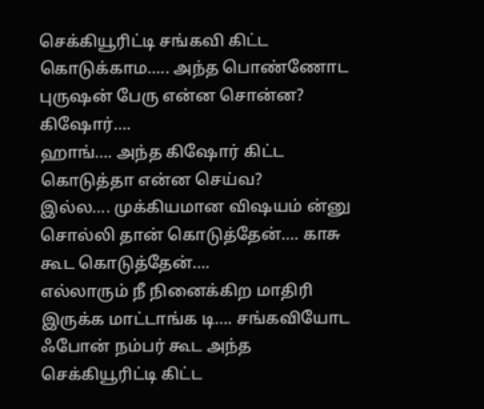செக்கியூரிட்டி சங்கவி கிட்ட கொடுக்காம….. அந்த பொண்ணோட புருஷன் பேரு என்ன சொன்ன?
கிஷோர்….
ஹாங்…. அந்த கிஷோர் கிட்ட கொடுத்தா என்ன செய்வ?
இல்ல…. முக்கியமான விஷயம் ன்னு சொல்லி தான் கொடுத்தேன்…. காசு கூட கொடுத்தேன்….
எல்லாரும் நீ நினைக்கிற மாதிரி இருக்க மாட்டாங்க டி…. சங்கவியோட ஃபோன் நம்பர் கூட அந்த செக்கியூரிட்டி கிட்ட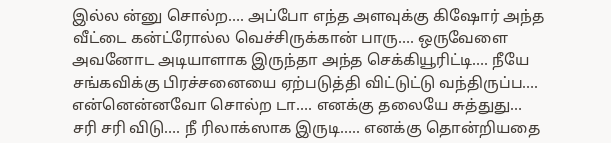இல்ல ன்னு சொல்ற…. அப்போ எந்த அளவுக்கு கிஷோர் அந்த வீட்டை கன்ட்ரோல்ல வெச்சிருக்கான் பாரு…. ஒருவேளை அவனோட அடியாளாக இருந்தா அந்த செக்கியூரிட்டி…. நீயே சங்கவிக்கு பிரச்சனையை ஏற்படுத்தி விட்டுட்டு வந்திருப்ப….
என்னென்னவோ சொல்ற டா…. எனக்கு தலையே சுத்துது…
சரி சரி விடு…. நீ ரிலாக்ஸாக இருடி….. எனக்கு தொன்றியதை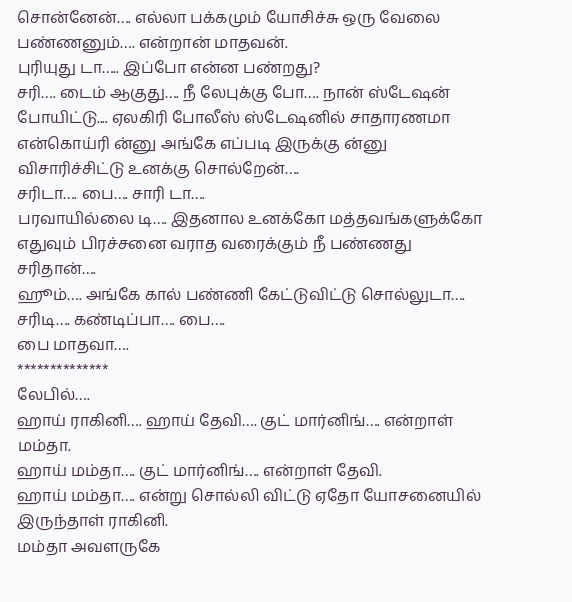சொன்னேன்…. எல்லா பக்கமும் யோசிச்சு ஒரு வேலை பண்ணனும்…. என்றான் மாதவன்.
புரியுது டா….. இப்போ என்ன பண்றது?
சரி…. டைம் ஆகுது…. நீ லேபுக்கு போ…. நான் ஸ்டேஷன் போயிட்டு.... ஏலகிரி போலீஸ் ஸ்டேஷனில் சாதாரணமா என்கொய்ரி ன்னு அங்கே எப்படி இருக்கு ன்னு விசாரிச்சிட்டு உனக்கு சொல்றேன்….
சரிடா…. பை…. சாரி டா….
பரவாயில்லை டி…. இதனால உனக்கோ மத்தவங்களுக்கோ எதுவும் பிரச்சனை வராத வரைக்கும் நீ பண்ணது சரிதான்….
ஹூம்…. அங்கே கால் பண்ணி கேட்டுவிட்டு சொல்லுடா….
சரிடி…. கண்டிப்பா…. பை….
பை மாதவா….
**************
லேபில்….
ஹாய் ராகினி…. ஹாய் தேவி…. குட் மார்னிங்…. என்றாள் மம்தா.
ஹாய் மம்தா…. குட் மார்னிங்…. என்றாள் தேவி.
ஹாய் மம்தா…. என்று சொல்லி விட்டு ஏதோ யோசனையில் இருந்தாள் ராகினி.
மம்தா அவளருகே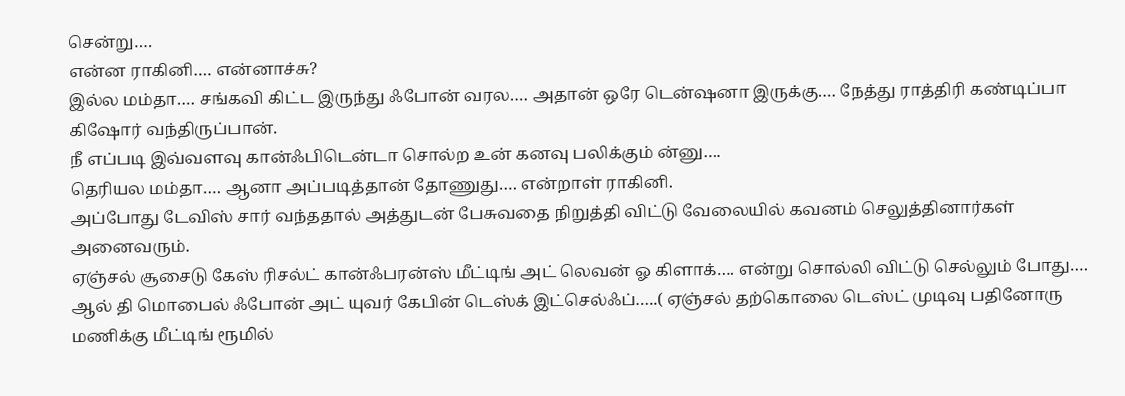சென்று….
என்ன ராகினி…. என்னாச்சு?
இல்ல மம்தா…. சங்கவி கிட்ட இருந்து ஃபோன் வரல…. அதான் ஒரே டென்ஷனா இருக்கு…. நேத்து ராத்திரி கண்டிப்பா கிஷோர் வந்திருப்பான்.
நீ எப்படி இவ்வளவு கான்ஃபிடென்டா சொல்ற உன் கனவு பலிக்கும் ன்னு….
தெரியல மம்தா…. ஆனா அப்படித்தான் தோணுது…. என்றாள் ராகினி.
அப்போது டேவிஸ் சார் வந்ததால் அத்துடன் பேசுவதை நிறுத்தி விட்டு வேலையில் கவனம் செலுத்தினார்கள் அனைவரும்.
ஏஞ்சல் சூசைடு கேஸ் ரிசல்ட் கான்ஃபரன்ஸ் மீட்டிங் அட் லெவன் ஓ கிளாக்…. என்று சொல்லி விட்டு செல்லும் போது…. ஆல் தி மொபைல் ஃபோன் அட் யுவர் கேபின் டெஸ்க் இட்செல்ஃப்…..( ஏஞ்சல் தற்கொலை டெஸ்ட் முடிவு பதினோரு மணிக்கு மீட்டிங் ரூமில்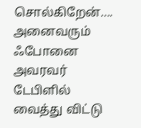சொல்கிறேன்…. அனைவரும் ஃபோனை அவரவர் டேபிளில் வைத்து விட்டு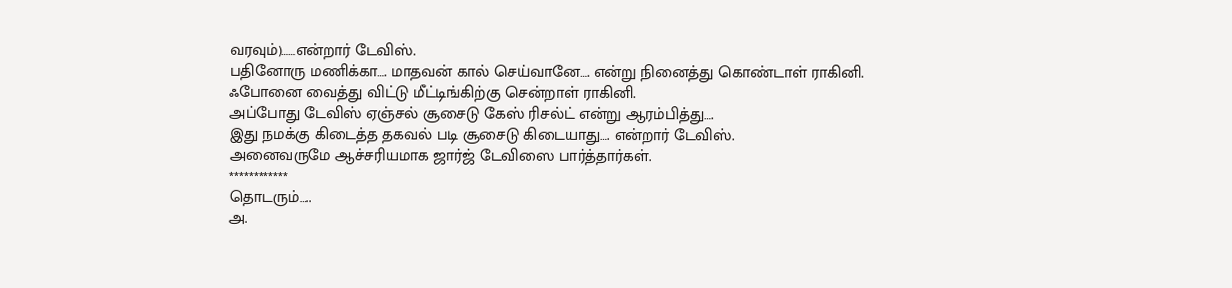வரவும்)……என்றார் டேவிஸ்.
பதினோரு மணிக்கா…. மாதவன் கால் செய்வானே…. என்று நினைத்து கொண்டாள் ராகினி.
ஃபோனை வைத்து விட்டு மீட்டிங்கிற்கு சென்றாள் ராகினி.
அப்போது டேவிஸ் ஏஞ்சல் சூசைடு கேஸ் ரிசல்ட் என்று ஆரம்பித்து….
இது நமக்கு கிடைத்த தகவல் படி சூசைடு கிடையாது…. என்றார் டேவிஸ்.
அனைவருமே ஆச்சரியமாக ஜார்ஜ் டேவிஸை பார்த்தார்கள்.
************
தொடரும்…..
அ.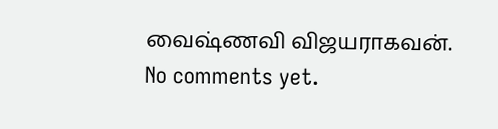வைஷ்ணவி விஜயராகவன்.
No comments yet.